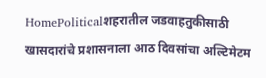HomePoliticalशहरातील जडवाहतुकीसाठी खासदारांचे प्रशासनाला आठ दिवसांचा अल्टिमेटम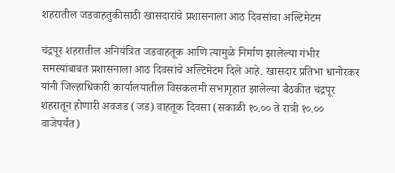शहरातील जडवाहतुकीसाठी खासदारांचे प्रशासनाला आठ दिवसांचा अल्टिमेटम

चंद्रपूर शहरातील अनियंत्रित जडवाहतूक आणि त्यामुळे निर्माण झालेल्या गंभीर समस्यांबाबत प्रशासनाला आठ दिवसांचे अल्टिमेटम दिले आहे. खासदार प्रतिभा धानोरकर यांनी जिल्हाधिकारी कार्यालयातील विसकलमी सभागृहात झालेल्या बैठकीत चंद्रपूर शहरातून होणारी अवजड (जड) वाहतूक दिवसा (सकाळी १०.०० ते रात्री १०.०० वाजेपर्यंत)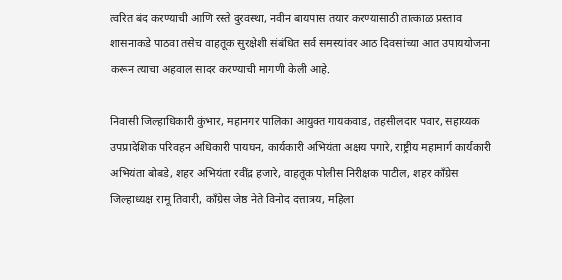त्वरित बंद करण्याची आणि रस्ते दुरवस्था, नवीन बायपास तयार करण्यासाठी तात्काळ प्रस्ताव शासनाकडे पाठवा तसेच वाहतूक सुरक्षेशी संबंधित सर्व समस्यांवर आठ दिवसांच्या आत उपाययोजना करून त्याचा अहवाल सादर करण्याची मागणी केली आहे.

निवासी जिल्हाधिकारी कुंभार, महानगर पालिका आयुक्त गायकवाड, तहसीलदार पवार, सहाय्यक उपप्रादेशिक परिवहन अधिकारी पायघन, कार्यकारी अभियंता अक्षय पगारे, राष्ट्रीय महामार्ग कार्यकारी अभियंता बोबडे, शहर अभियंता रवींद्र हजारे, वाहतूक पोलीस निरीक्षक पाटील, शहर काँग्रेस जिल्हाध्यक्ष रामू तिवारी, काँग्रेस जेष्ठ नेते विनोद दत्तात्रय, महिला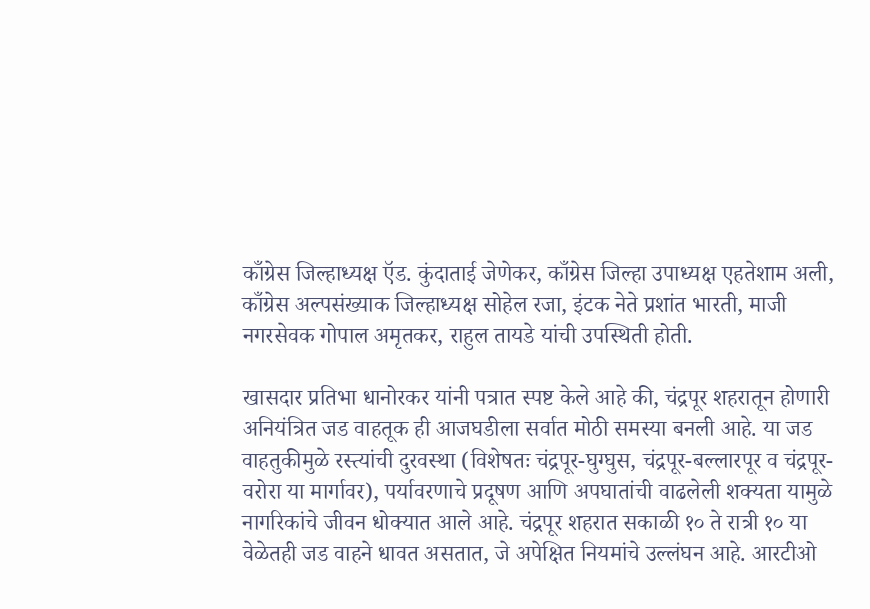काँग्रेस जिल्हाध्यक्ष ऍड. कुंदाताई जेणेकर, काँग्रेस जिल्हा उपाध्यक्ष एहतेशाम अली, काँग्रेस अल्पसंख्याक जिल्हाध्यक्ष सोहेल रजा, इंटक नेते प्रशांत भारती, माजी नगरसेवक गोपाल अमृतकर, राहुल तायडे यांची उपस्थिती होती.

खासदार प्रतिभा धानोरकर यांनी पत्रात स्पष्ट केले आहे की, चंद्रपूर शहरातून होणारी अनियंत्रित जड वाहतूक ही आजघडीला सर्वात मोठी समस्या बनली आहे. या जड वाहतुकीमुळे रस्त्यांची दुरवस्था (विशेषतः चंद्रपूर-घुग्घुस, चंद्रपूर-बल्लारपूर व चंद्रपूर-वरोरा या मार्गावर), पर्यावरणाचे प्रदूषण आणि अपघातांची वाढलेली शक्यता यामुळे नागरिकांचे जीवन धोक्यात आले आहे. चंद्रपूर शहरात सकाळी १० ते रात्री १० या वेळेतही जड वाहने धावत असतात, जे अपेक्षित नियमांचे उल्लंघन आहे. आरटीओ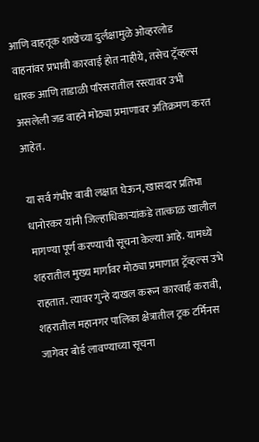आणि वाहतूक शाखेच्या दुर्लक्षामुळे ओव्हरलोड वाहनांवर प्रभावी कारवाई होत नाहीये, तसेच ट्रॅव्हल्स धारक आणि ताडाळी परिसरातील रस्त्यावर उभी असलेली जड वाहने मोठ्या प्रमाणावर अतिक्रमण करत आहेत.

या सर्व गंभीर बाबी लक्षात घेऊन, खासदार प्रतिभा धानोरकर यांनी जिल्हाधिकाऱ्यांकडे तात्काळ खालील मागण्या पूर्ण करण्याची सूचना केल्या आहे. यामध्ये शहरातील मुख्य मार्गावर मोठ्या प्रमाणात ट्रॅव्हल्स उभे राहतात. त्यावर गुन्हे दाखल करून कारवाई करावी, शहरातील महानगर पालिका क्षेत्रातील ट्रक टर्मिनस जागेवर बोर्ड लावण्याच्या सूचना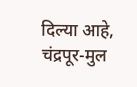दिल्या आहे, चंद्रपूर-मुल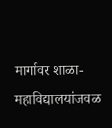मार्गावर शाळा-महाविद्यालयांजवळ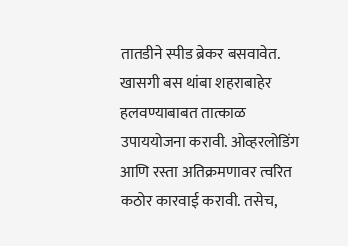तातडीने स्पीड ब्रेकर बसवावेत. खासगी बस थांबा शहराबाहेर हलवण्याबाबत तात्काळ उपाययोजना करावी. ओव्हरलोडिंग आणि रस्ता अतिक्रमणावर त्वरित कठोर कारवाई करावी. तसेच,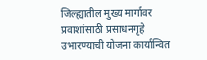जिल्ह्यातील मुख्य मार्गावर प्रवाशांसाठी प्रसाधनगृहे उभारण्याची योजना कार्यान्वित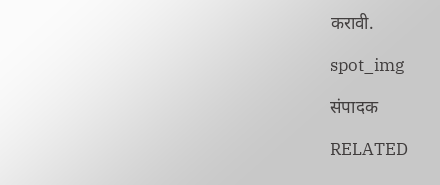करावी.

spot_img

संपादक

RELATED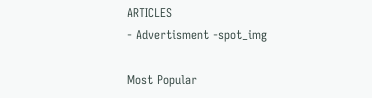ARTICLES
- Advertisment -spot_img

Most Popular